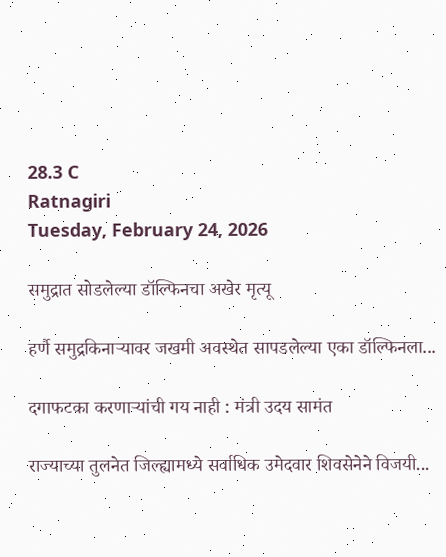28.3 C
Ratnagiri
Tuesday, February 24, 2026

समुद्रात सोडलेल्या डॉल्फिनचा अखेर मृत्यू

हर्णै समुद्रकिनाऱ्यावर जखमी अवस्थेत सापडलेल्या एका डॉल्फिनला...

दगाफटका करणाऱ्यांची गय नाही : मंत्री उदय सामंत

राज्याच्या तुलनेत जिल्ह्यामध्ये सर्वाधिक उमेदवार शिवसेनेने विजयी...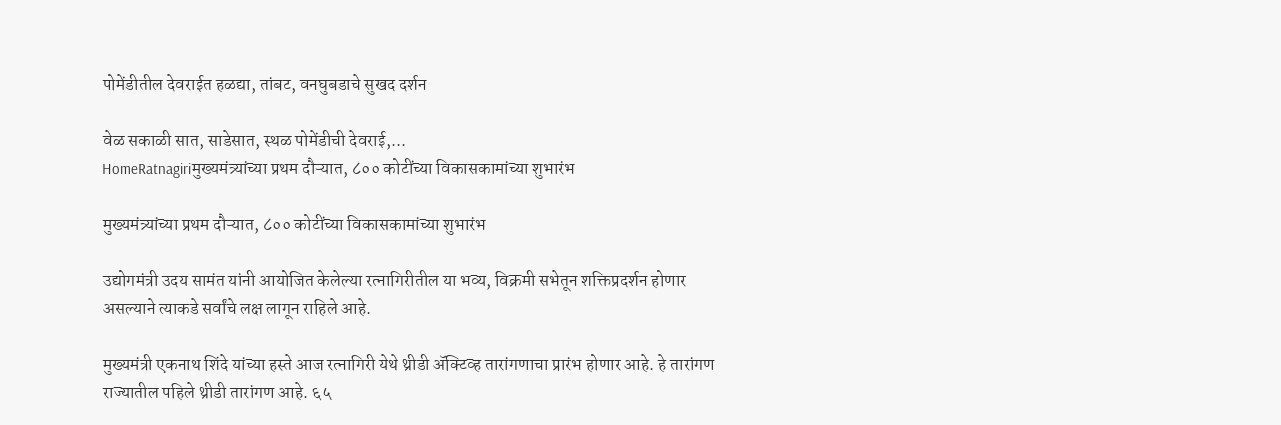पोमेंडीतील देवराईत हळद्या, तांबट, वनघुबडाचे सुखद दर्शन

वेळ सकाळी सात, साडेसात, स्थळ पोमेंडीची देवराई,...
HomeRatnagiriमुख्यमंत्र्यांच्या प्रथम दौऱ्यात, ८०० कोटींच्या विकासकामांच्या शुभारंभ

मुख्यमंत्र्यांच्या प्रथम दौऱ्यात, ८०० कोटींच्या विकासकामांच्या शुभारंभ

उद्योगमंत्री उदय सामंत यांनी आयोजित केलेल्या रत्नागिरीतील या भव्य, विक्रमी सभेतून शक्तिप्रदर्शन होणार असल्याने त्याकडे सर्वांचे लक्ष लागून राहिले आहे.

मुख्यमंत्री एकनाथ शिंदे यांच्या हस्ते आज रत्नागिरी येथे थ्रीडी ॲक्टिव्ह तारांगणाचा प्रारंभ होणार आहे. हे तारांगण राज्यातील पहिले थ्रीडी तारांगण आहे. ६५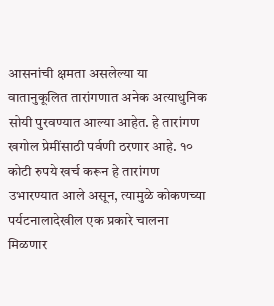आसनांची क्षमता असलेल्या या वातानुकूलित तारांगणात अनेक अत्याधुनिक सोयी पुरवण्यात आल्या आहेत. हे तारांगण खगोल प्रेमींसाठी पर्वणी ठरणार आहे. १० कोटी रुपये खर्च करून हे तारांगण उभारण्यात आले असून, त्यामुळे कोकणच्या पर्यटनालादेखील एक प्रकारे चालना मिळणार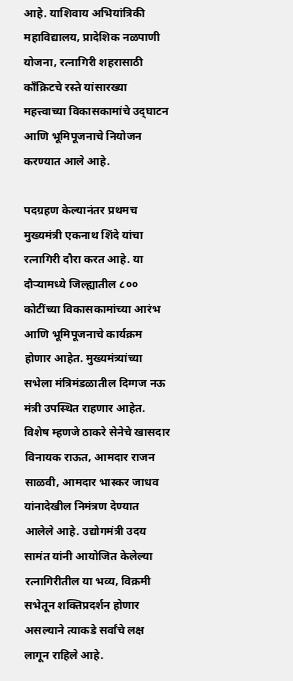आहे. याशिवाय अभियांत्रिकी महाविद्यालय, प्रादेशिक नळपाणी योजना, रत्नागिरी शहरासाठी काँक्रिटचे रस्ते यांसारख्या महत्त्वाच्या विकासकामांचे उद्‌घाटन आणि भूमिपूजनाचे नियोजन करण्यात आले आहे.

पदग्रहण केल्यानंतर प्रथमच मुख्यमंत्री एकनाथ शिंदे यांचा रत्नागिरी दौरा करत आहे. या दौऱ्यामध्ये जिल्ह्यातील ८०० कोटींच्या विकासकामांच्या आरंभ आणि भूमिपूजनाचे कार्यक्रम होणार आहेत. मुख्यमंत्र्यांच्या सभेला मंत्रिमंडळातील दिग्गज नऊ मंत्री उपस्थित राहणार आहेत. विशेष म्हणजे ठाकरे सेनेचे खासदार विनायक राऊत, आमदार राजन साळवी, आमदार भास्कर जाधव यांनादेखील निमंत्रण देण्यात आलेले आहे. उद्योगमंत्री उदय सामंत यांनी आयोजित केलेल्या रत्नागिरीतील या भव्य, विक्रमी सभेतून शक्तिप्रदर्शन होणार असल्याने त्याकडे सर्वांचे लक्ष लागून राहिले आहे.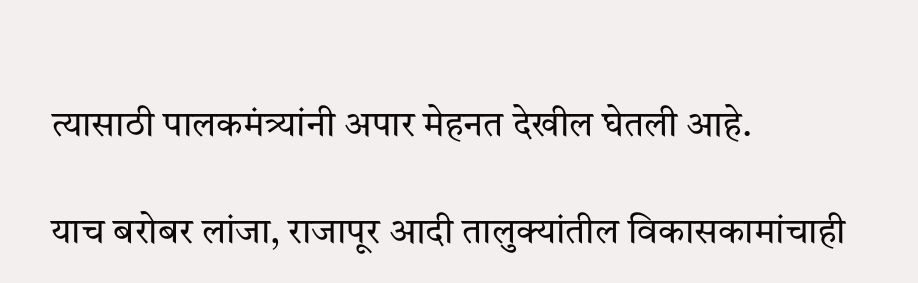त्यासाठी पालकमंत्र्यांनी अपार मेहनत देखील घेतली आहे.

याच बरोबर लांजा, राजापूर आदी तालुक्यांतील विकासकामांचाही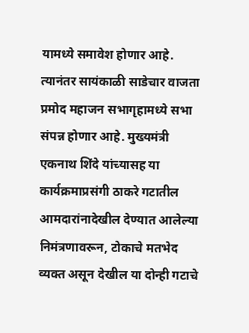यामध्ये समावेश होणार आहे. त्यानंतर सायंकाळी साडेचार वाजता प्रमोद महाजन सभागृहामध्ये सभा संपन्न होणार आहे. मुख्यमंत्री एकनाथ शिंदे यांच्यासह या कार्यक्रमाप्रसंगी ठाकरे गटातील आमदारांनादेखील देण्यात आलेल्या निमंत्रणावरून, टोकाचे मतभेद व्यक्त असून देखील या दोन्ही गटाचे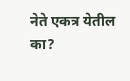नेते एकत्र येतील का?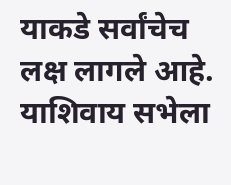याकडे सर्वांचेच लक्ष लागले आहे. याशिवाय सभेला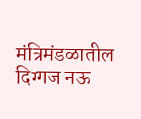मंत्रिमंडळातील दिग्गज नऊ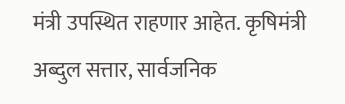मंत्री उपस्थित राहणार आहेत. कृषिमंत्री अब्दुल सत्तार, सार्वजनिक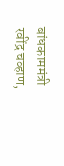बांधकाममंत्री रवींद्र चव्हाण,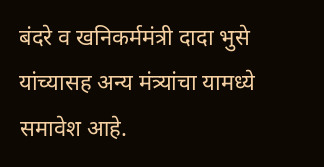बंदरे व खनिकर्ममंत्री दादा भुसे यांच्यासह अन्य मंत्र्यांचा यामध्ये समावेश आहे.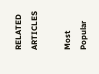RELATED ARTICLES

Most Popular